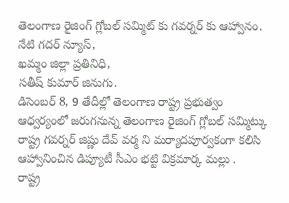తెలంగాణ రైజింగ్ గ్లోబల్ సమ్మిట్ కు గవర్నర్ కు ఆహ్వానం.
నేటి గదర్ న్యూస్,
ఖమ్మం జిల్లా ప్రతినిధి,
సతీష్ కుమార్ జినుగు.
డిసెంబర్ 8, 9 తేదీల్లో తెలంగాణ రాష్ట్ర ప్రభుత్వం ఆధ్వర్యంలో జరుగనున్న తెలంగాణ రైజింగ్ గ్లోబల్ సమ్మిట్కు రాష్ట్ర గవర్నర్ జిష్ణు దేవ్ వర్మ ని మర్యాదపూర్వకంగా కలిసి ఆహ్వానించిన డిప్యూటీ సీఎం భట్టి విక్రమార్క మల్లు .
రాష్ట్ర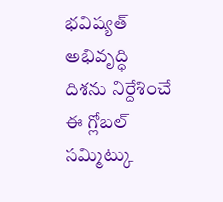భవిష్యత్ అభివృద్ధి దిశను నిర్దేశించే ఈ గ్లోబల్ సమ్మిట్కు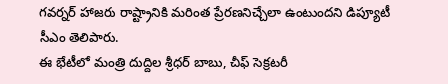గవర్నర్ హాజరు రాష్ట్రానికి మరింత ప్రేరణనిచ్చేలా ఉంటుందని డిప్యూటీ సీఎం తెలిపారు.
ఈ భేటీలో మంత్రి దుద్దిల శ్రీధర్ బాబు, చీఫ్ సెక్రటరీ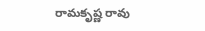రామకృష్ణ రావు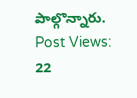పాల్గొన్నారు.
Post Views: 22